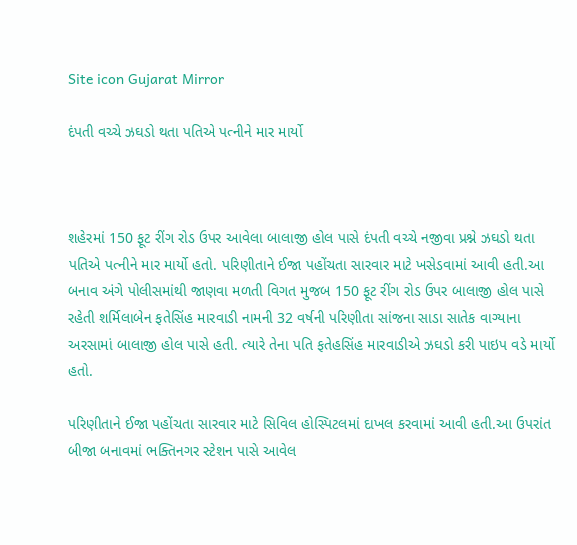Site icon Gujarat Mirror

દંપતી વચ્ચે ઝઘડો થતા પતિએ પત્નીને માર માર્યો



શહેરમાં 150 ફૂટ રીંગ રોડ ઉપર આવેલા બાલાજી હોલ પાસે દંપતી વચ્ચે નજીવા પ્રશ્ને ઝઘડો થતા પતિએ પત્નીને માર માર્યો હતો. પરિણીતાને ઈજા પહોંચતા સારવાર માટે ખસેડવામાં આવી હતી.આ બનાવ અંગે પોલીસમાંથી જાણવા મળતી વિગત મુજબ 150 ફૂટ રીંગ રોડ ઉપર બાલાજી હોલ પાસે રહેતી શર્મિલાબેન ફતેસિંહ મારવાડી નામની 32 વર્ષની પરિણીતા સાંજના સાડા સાતેક વાગ્યાના અરસામાં બાલાજી હોલ પાસે હતી. ત્યારે તેના પતિ ફતેહસિંહ મારવાડીએ ઝઘડો કરી પાઇપ વડે માર્યો હતો.

પરિણીતાને ઈજા પહોંચતા સારવાર માટે સિવિલ હોસ્પિટલમાં દાખલ કરવામાં આવી હતી.આ ઉપરાંત બીજા બનાવમાં ભક્તિનગર સ્ટેશન પાસે આવેલ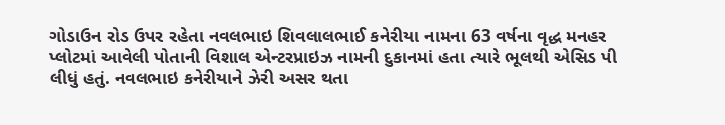ગોડાઉન રોડ ઉપર રહેતા નવલભાઇ શિવલાલભાઈ કનેરીયા નામના 63 વર્ષના વૃદ્ધ મનહર પ્લોટમાં આવેલી પોતાની વિશાલ એન્ટરપ્રાઇઝ નામની દુકાનમાં હતા ત્યારે ભૂલથી એસિડ પી લીધું હતું. નવલભાઇ કનેરીયાને ઝેરી અસર થતા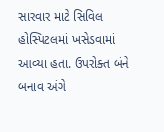સારવાર માટે સિવિલ હોસ્પિટલમાં ખસેડવામાં આવ્યા હતા. ઉપરોક્ત બંને બનાવ અંગે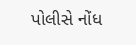પોલીસે નોંધ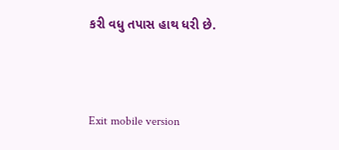કરી વધુ તપાસ હાથ ધરી છે.



Exit mobile version